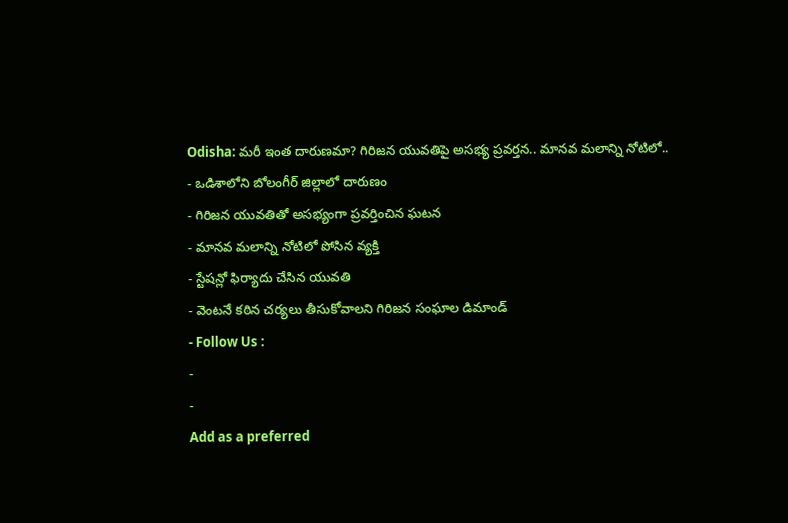Odisha: మరీ ఇంత దారుణమా? గిరిజన యువతిపై అసభ్య ప్రవర్తన.. మానవ మలాన్ని నోటిలో..
- ఒడిశాలోని బోలంగీర్ జిల్లాలో దారుణం
- గిరిజన యువతితో అసభ్యంగా ప్రవర్తించిన ఘటన
- మానవ మలాన్ని నోటిలో పోసిన వ్యక్తి
- స్టేషన్లో ఫిర్యాదు చేసిన యువతి
- వెంటనే కఠిన చర్యలు తీసుకోవాలని గిరిజన సంఘాల డిమాండ్
- Follow Us :
-
-
Add as a preferred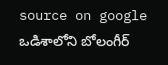source on google
ఒడిశాలోని బోలంగీర్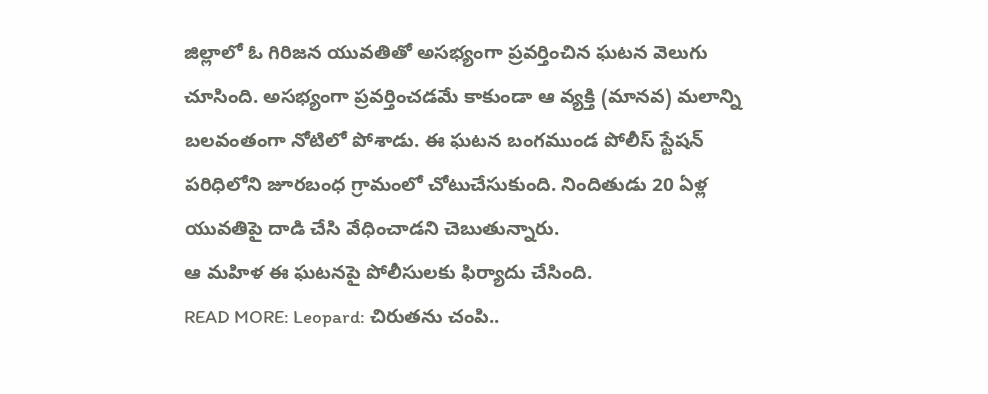జిల్లాలో ఓ గిరిజన యువతితో అసభ్యంగా ప్రవర్తించిన ఘటన వెలుగు చూసింది. అసభ్యంగా ప్రవర్తించడమే కాకుండా ఆ వ్యక్తి (మానవ) మలాన్ని బలవంతంగా నోటిలో పోశాడు. ఈ ఘటన బంగముండ పోలీస్ స్టేషన్ పరిధిలోని జూరబంధ గ్రామంలో చోటుచేసుకుంది. నిందితుడు 20 ఏళ్ల యువతిపై దాడి చేసి వేధించాడని చెబుతున్నారు.
ఆ మహిళ ఈ ఘటనపై పోలీసులకు ఫిర్యాదు చేసింది.
READ MORE: Leopard: చిరుతను చంపి..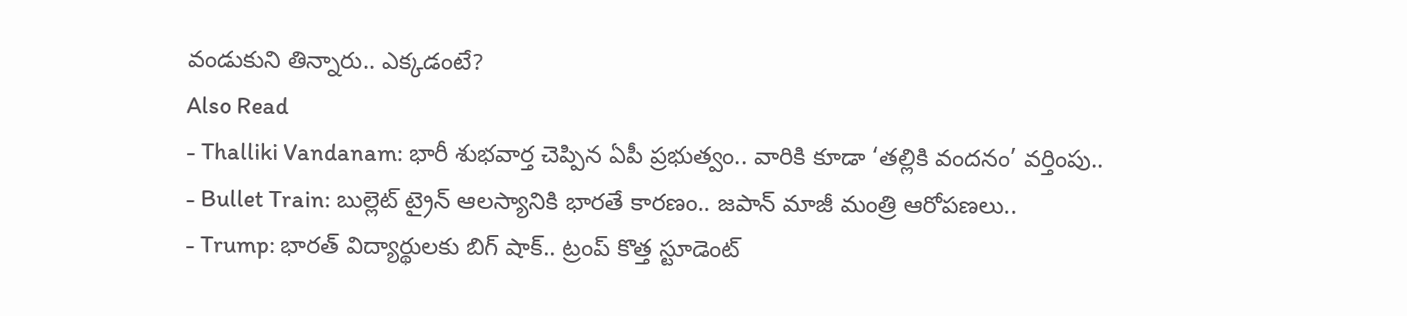వండుకుని తిన్నారు.. ఎక్కడంటే?
Also Read
- Thalliki Vandanam: భారీ శుభవార్త చెప్పిన ఏపీ ప్రభుత్వం.. వారికి కూడా ‘తల్లికి వందనం’ వర్తింపు..
- Bullet Train: బుల్లెట్ ట్రైన్ ఆలస్యానికి భారతే కారణం.. జపాన్ మాజీ మంత్రి ఆరోపణలు..
- Trump: భారత్ విద్యార్థులకు బిగ్ షాక్.. ట్రంప్ కొత్త స్టూడెంట్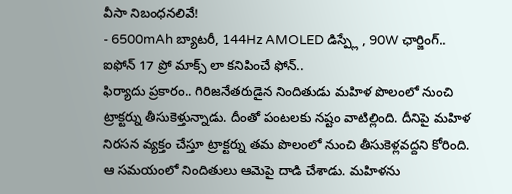వీసా నిబంధనలివే!
- 6500mAh బ్యాటరీ, 144Hz AMOLED డిస్ప్లే , 90W ఛార్జింగ్.. ఐఫోన్ 17 ప్రో మాక్స్ లా కనిపించే ఫోన్..
ఫిర్యాదు ప్రకారం.. గిరిజనేతరుడైన నిందితుడు మహిళ పొలంలో నుంచి ట్రాక్టర్ను తీసుకెళ్తున్నాడు. దీంతో పంటలకు నష్టం వాటిల్లింది. దీనిపై మహిళ నిరసన వ్యక్తం చేస్తూ ట్రాక్టర్ను తమ పొలంలో నుంచి తీసుకెళ్లవద్దని కోరింది. ఆ సమయంలో నిందితులు ఆమెపై దాడి చేశాడు. మహిళను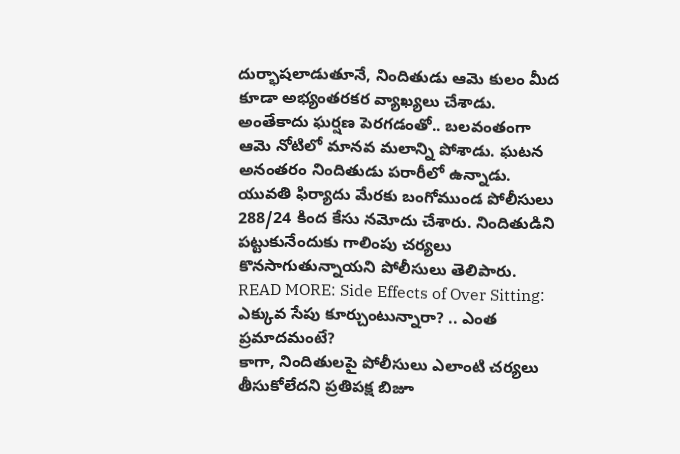దుర్భాషలాడుతూనే, నిందితుడు ఆమె కులం మీద కూడా అభ్యంతరకర వ్యాఖ్యలు చేశాడు. అంతేకాదు ఘర్షణ పెరగడంతో.. బలవంతంగా ఆమె నోటిలో మానవ మలాన్ని పోశాడు. ఘటన అనంతరం నిందితుడు పరారీలో ఉన్నాడు. యువతి ఫిర్యాదు మేరకు బంగోముండ పోలీసులు 288/24 కింద కేసు నమోదు చేశారు. నిందితుడిని పట్టుకునేందుకు గాలింపు చర్యలు కొనసాగుతున్నాయని పోలీసులు తెలిపారు.
READ MORE: Side Effects of Over Sitting: ఎక్కువ సేపు కూర్చుంటున్నారా? .. ఎంత ప్రమాదమంటే?
కాగా, నిందితులపై పోలీసులు ఎలాంటి చర్యలు తీసుకోలేదని ప్రతిపక్ష బిజూ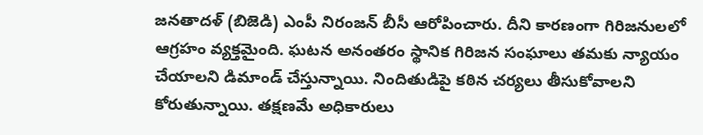జనతాదళ్ (బిజెడి) ఎంపీ నిరంజన్ బీసీ ఆరోపించారు. దీని కారణంగా గిరిజనులలో ఆగ్రహం వ్యక్తమైంది. ఘటన అనంతరం స్థానిక గిరిజన సంఘాలు తమకు న్యాయం చేయాలని డిమాండ్ చేస్తున్నాయి. నిందితుడిపై కఠిన చర్యలు తీసుకోవాలని కోరుతున్నాయి. తక్షణమే అధికారులు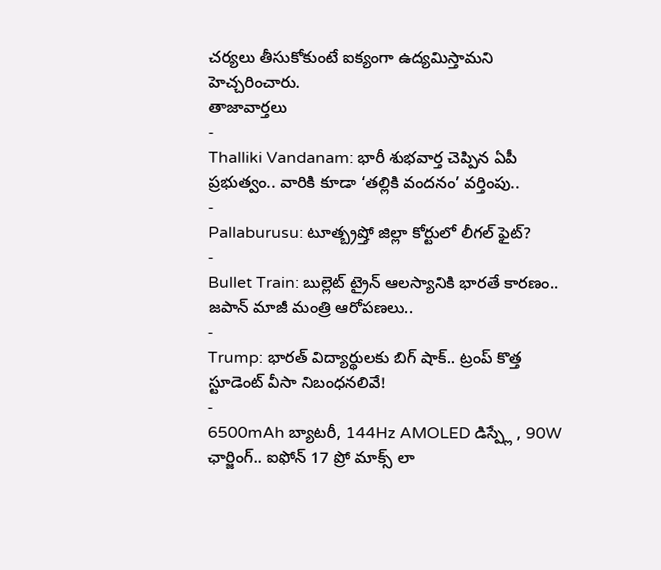చర్యలు తీసుకోకుంటే ఐక్యంగా ఉద్యమిస్తామని హెచ్చరించారు.
తాజావార్తలు
-
Thalliki Vandanam: భారీ శుభవార్త చెప్పిన ఏపీ ప్రభుత్వం.. వారికి కూడా ‘తల్లికి వందనం’ వర్తింపు..
-
Pallaburusu: టూత్బ్రష్తో జిల్లా కోర్టులో లీగల్ ఫైట్?
-
Bullet Train: బుల్లెట్ ట్రైన్ ఆలస్యానికి భారతే కారణం.. జపాన్ మాజీ మంత్రి ఆరోపణలు..
-
Trump: భారత్ విద్యార్థులకు బిగ్ షాక్.. ట్రంప్ కొత్త స్టూడెంట్ వీసా నిబంధనలివే!
-
6500mAh బ్యాటరీ, 144Hz AMOLED డిస్ప్లే , 90W ఛార్జింగ్.. ఐఫోన్ 17 ప్రో మాక్స్ లా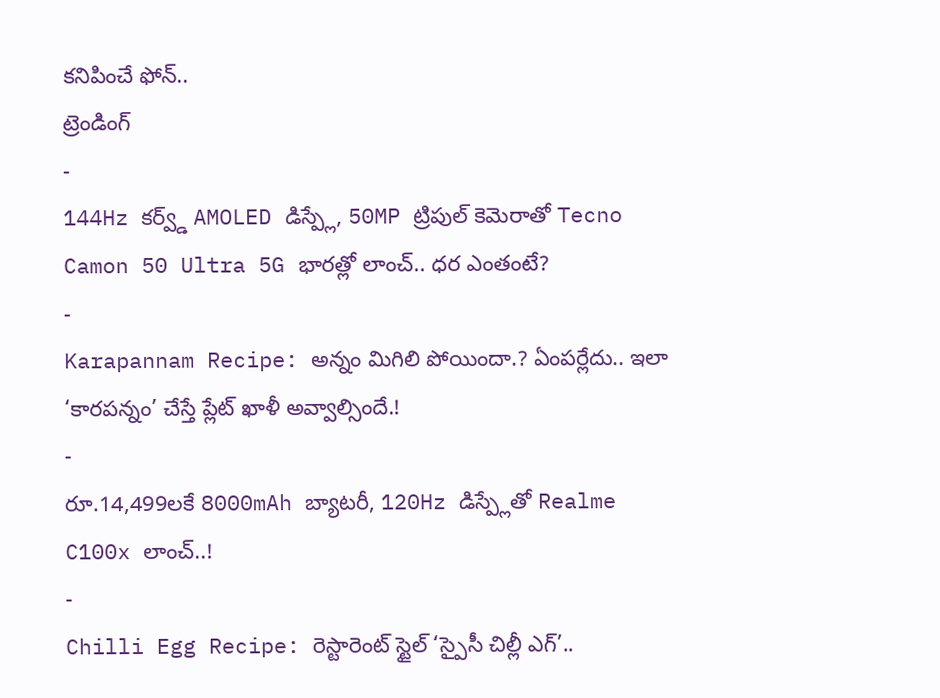కనిపించే ఫోన్..
ట్రెండింగ్
-
144Hz కర్వ్డ్ AMOLED డిస్ప్లే, 50MP ట్రిపుల్ కెమెరాతో Tecno Camon 50 Ultra 5G భారత్లో లాంచ్.. ధర ఎంతంటే?
-
Karapannam Recipe: అన్నం మిగిలి పోయిందా.? ఏంపర్లేదు.. ఇలా ‘కారపన్నం’ చేస్తే ప్లేట్ ఖాళీ అవ్వాల్సిందే.!
-
రూ.14,499లకే 8000mAh బ్యాటరీ, 120Hz డిస్ప్లేతో Realme C100x లాంచ్..!
-
Chilli Egg Recipe: రెస్టారెంట్ స్టైల్ ‘స్పైసీ చిల్లీ ఎగ్’..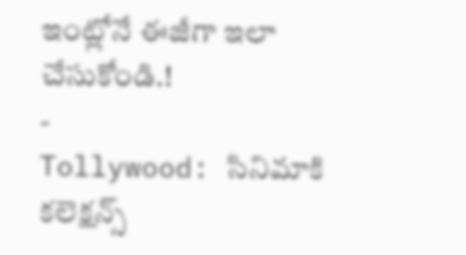ఇంట్లోనే ఈజీగా ఇలా చేసుకోండి.!
-
Tollywood: సినిమాకి కలెక్షన్స్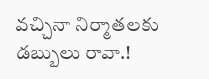వచ్చినా నిర్మాతలకు డబ్బులు రావా.!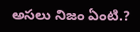అసలు నిజం ఏంటి.?